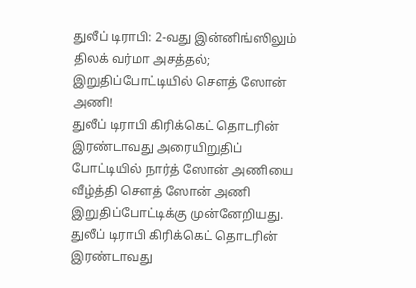துலீப் டிராபி: 2-வது இன்னிங்ஸிலும் திலக் வர்மா அசத்தல்; இறுதிப்போட்டியில் சௌத் ஸோன் அணி!
துலீப் டிராபி கிரிக்கெட் தொடரின் இரண்டாவது அரையிறுதிப் போட்டியில் நார்த் ஸோன் அணியை வீழ்த்தி சௌத் ஸோன் அணி இறுதிப்போட்டிக்கு முன்னேறியது.
துலீப் டிராபி கிரிக்கெட் தொடரின் இரண்டாவது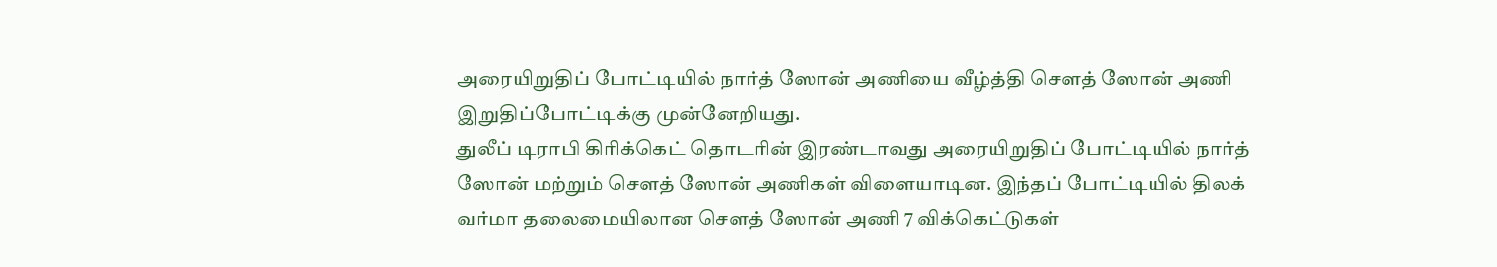அரையிறுதிப் போட்டியில் நார்த் ஸோன் அணியை வீழ்த்தி சௌத் ஸோன் அணி இறுதிப்போட்டிக்கு முன்னேறியது.
துலீப் டிராபி கிரிக்கெட் தொடரின் இரண்டாவது அரையிறுதிப் போட்டியில் நார்த் ஸோன் மற்றும் சௌத் ஸோன் அணிகள் விளையாடின. இந்தப் போட்டியில் திலக் வர்மா தலைமையிலான சௌத் ஸோன் அணி 7 விக்கெட்டுகள்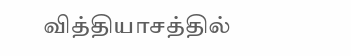வித்தியாசத்தில்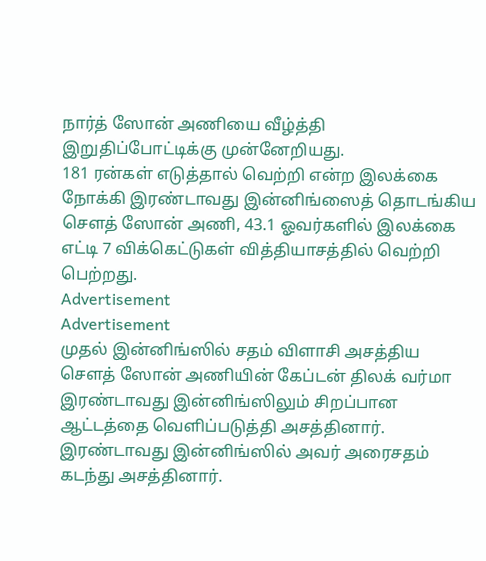நார்த் ஸோன் அணியை வீழ்த்தி இறுதிப்போட்டிக்கு முன்னேறியது.
181 ரன்கள் எடுத்தால் வெற்றி என்ற இலக்கை நோக்கி இரண்டாவது இன்னிங்ஸைத் தொடங்கிய சௌத் ஸோன் அணி, 43.1 ஓவர்களில் இலக்கை எட்டி 7 விக்கெட்டுகள் வித்தியாசத்தில் வெற்றி பெற்றது.
Advertisement
Advertisement
முதல் இன்னிங்ஸில் சதம் விளாசி அசத்திய சௌத் ஸோன் அணியின் கேப்டன் திலக் வர்மா இரண்டாவது இன்னிங்ஸிலும் சிறப்பான ஆட்டத்தை வெளிப்படுத்தி அசத்தினார். இரண்டாவது இன்னிங்ஸில் அவர் அரைசதம் கடந்து அசத்தினார்.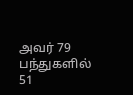அவர் 79 பந்துகளில் 51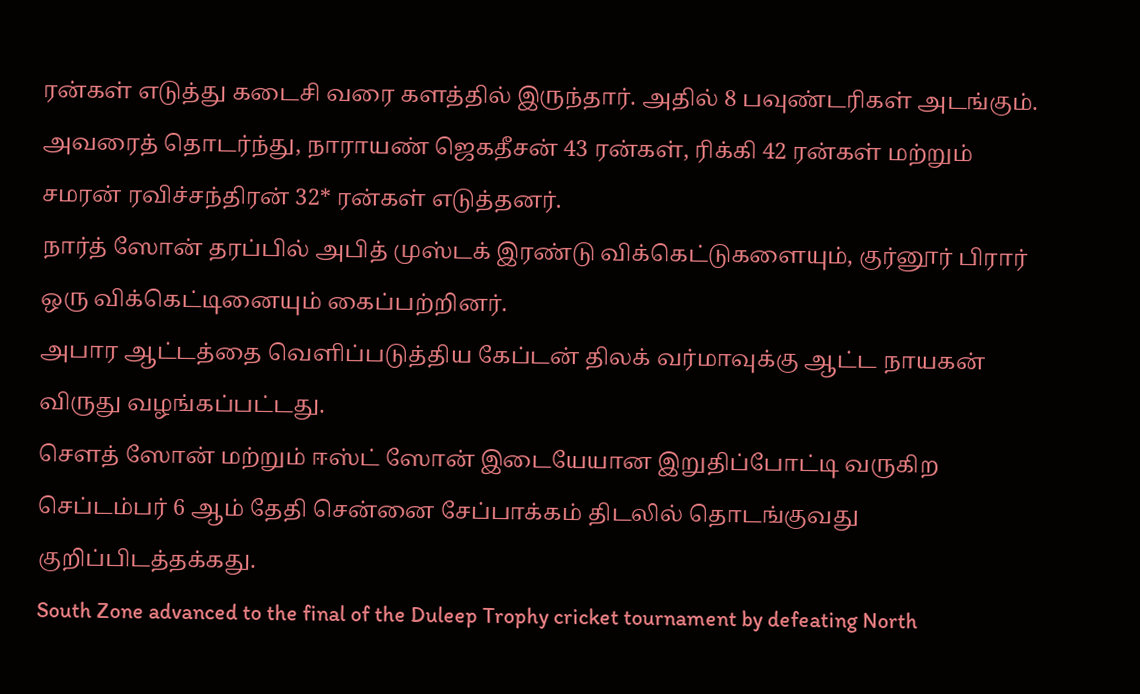ரன்கள் எடுத்து கடைசி வரை களத்தில் இருந்தார். அதில் 8 பவுண்டரிகள் அடங்கும்.
அவரைத் தொடர்ந்து, நாராயண் ஜெகதீசன் 43 ரன்கள், ரிக்கி 42 ரன்கள் மற்றும் சமரன் ரவிச்சந்திரன் 32* ரன்கள் எடுத்தனர்.
நார்த் ஸோன் தரப்பில் அபித் முஸ்டக் இரண்டு விக்கெட்டுகளையும், குர்னூர் பிரார் ஒரு விக்கெட்டினையும் கைப்பற்றினர்.
அபார ஆட்டத்தை வெளிப்படுத்திய கேப்டன் திலக் வர்மாவுக்கு ஆட்ட நாயகன் விருது வழங்கப்பட்டது.
சௌத் ஸோன் மற்றும் ஈஸ்ட் ஸோன் இடையேயான இறுதிப்போட்டி வருகிற செப்டம்பர் 6 ஆம் தேதி சென்னை சேப்பாக்கம் திடலில் தொடங்குவது குறிப்பிடத்தக்கது.
South Zone advanced to the final of the Duleep Trophy cricket tournament by defeating North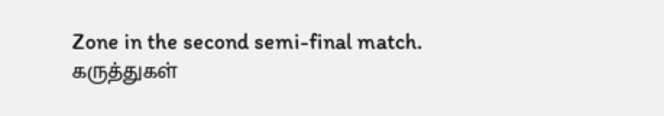Zone in the second semi-final match.
கருத்துகள்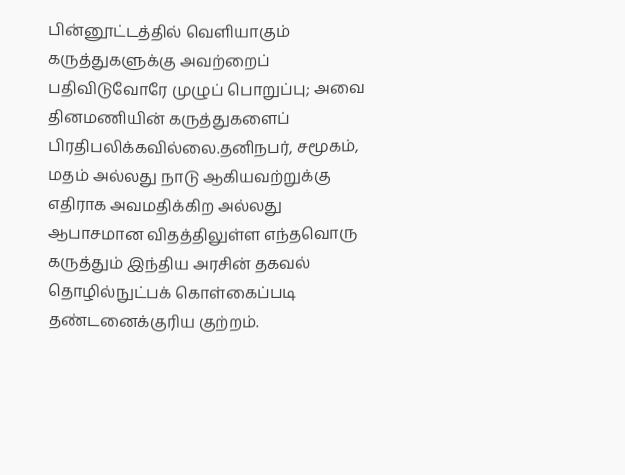பின்னூட்டத்தில் வெளியாகும் கருத்துகளுக்கு அவற்றைப் பதிவிடுவோரே முழுப் பொறுப்பு; அவை தினமணியின் கருத்துகளைப் பிரதிபலிக்கவில்லை.தனிநபர், சமூகம், மதம் அல்லது நாடு ஆகியவற்றுக்கு எதிராக அவமதிக்கிற அல்லது ஆபாசமான விதத்திலுள்ள எந்தவொரு கருத்தும் இந்திய அரசின் தகவல் தொழில்நுட்பக் கொள்கைப்படி தண்டனைக்குரிய குற்றம்.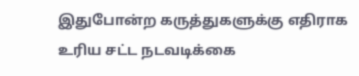இதுபோன்ற கருத்துகளுக்கு எதிராக உரிய சட்ட நடவடிக்கை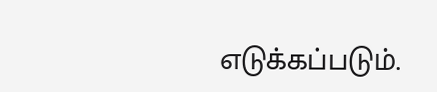எடுக்கப்படும்.